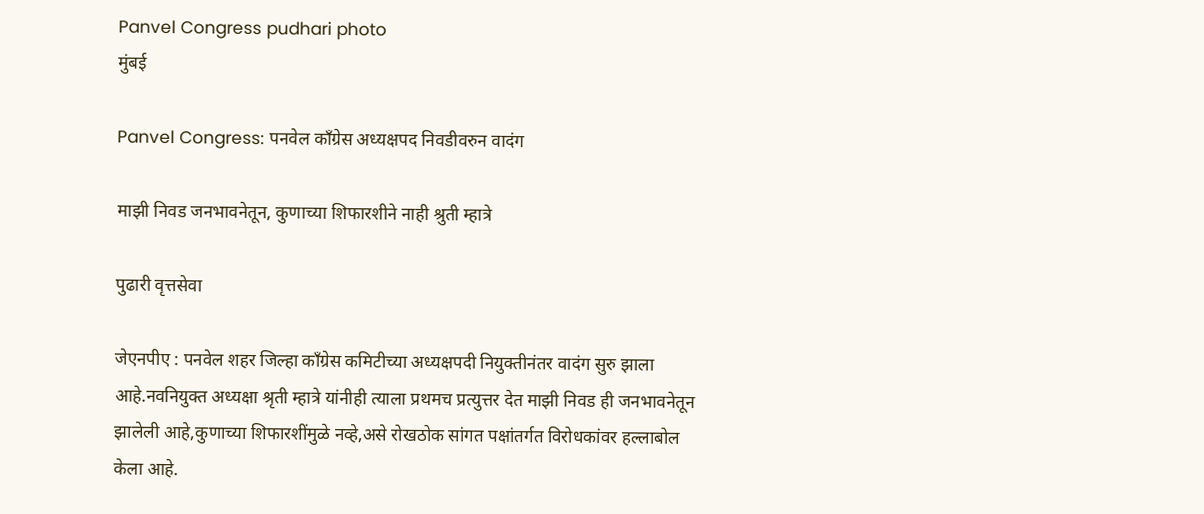Panvel Congress pudhari photo
मुंबई

Panvel Congress: पनवेल काँग्रेस अध्यक्षपद निवडीवरुन वादंग

माझी निवड जनभावनेतून, कुणाच्या शिफारशीने नाही श्रुती म्हात्रे

पुढारी वृत्तसेवा

जेएनपीए : पनवेल शहर जिल्हा काँग्रेस कमिटीच्या अध्यक्षपदी नियुक्तीनंतर वादंग सुरु झाला आहे.नवनियुक्त अध्यक्षा श्रृती म्हात्रे यांनीही त्याला प्रथमच प्रत्युत्तर देत माझी निवड ही जनभावनेतून झालेली आहे,कुणाच्या शिफारशींमुळे नव्हे,असे रोखठोक सांगत पक्षांतर्गत विरोधकांवर हल्लाबोल केला आहे.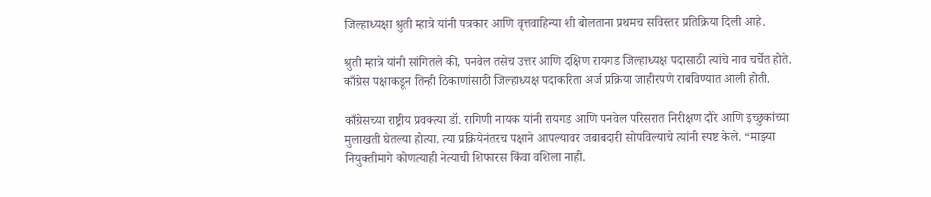जिल्हाध्यक्षा श्रुती म्हात्रे यांनी पत्रकार आणि वृत्तवाहिन्या शी बोलताना प्रथमच सविस्तर प्रतिक्रिया दिली आहे.

श्रुती म्हात्रे यांनी सांगितले की, पनवेल तसेच उत्तर आणि दक्षिण रायगड जिल्हाध्यक्ष पदासाठी त्यांचे नाव चर्चेत होते. काँग्रेस पक्षाकडून तिन्ही ठिकाणांसाठी जिल्हाध्यक्ष पदाकरिता अर्ज प्रक्रिया जाहीरपणे राबविण्यात आली होती.

काँग्रेसच्या राष्ट्रीय प्रवक्त्या डॉ. रागिणी नायक यांनी रायगड आणि पनवेल परिसरात निरीक्षण दौरे आणि इच्छुकांच्या मुलाखती घेतल्या होत्या. त्या प्रक्रियेनंतरच पक्षाने आपल्यावर जबाबदारी सोपविल्याचे त्यांनी स्पष्ट केले. “माझ्या नियुक्तीमागे कोणत्याही नेत्याची शिफारस किंवा वशिला नाही.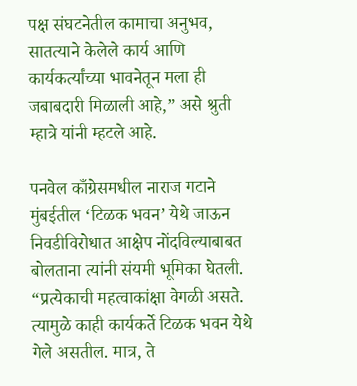पक्ष संघटनेतील कामाचा अनुभव, सातत्याने केलेले कार्य आणि कार्यकर्त्यांच्या भावनेतून मला ही जबाबदारी मिळाली आहे,” असे श्रुती म्हात्रे यांनी म्हटले आहे.

पनवेल काँग्रेसमधील नाराज गटाने मुंबईतील ‌‘टिळक भवन‌’ येथे जाऊन निवडीविरोधात आक्षेप नोंदविल्याबाबत बोलताना त्यांनी संयमी भूमिका घेतली. “प्रत्येकाची महत्वाकांक्षा वेगळी असते. त्यामुळे काही कार्यकर्ते टिळक भवन येथे गेले असतील. मात्र, ते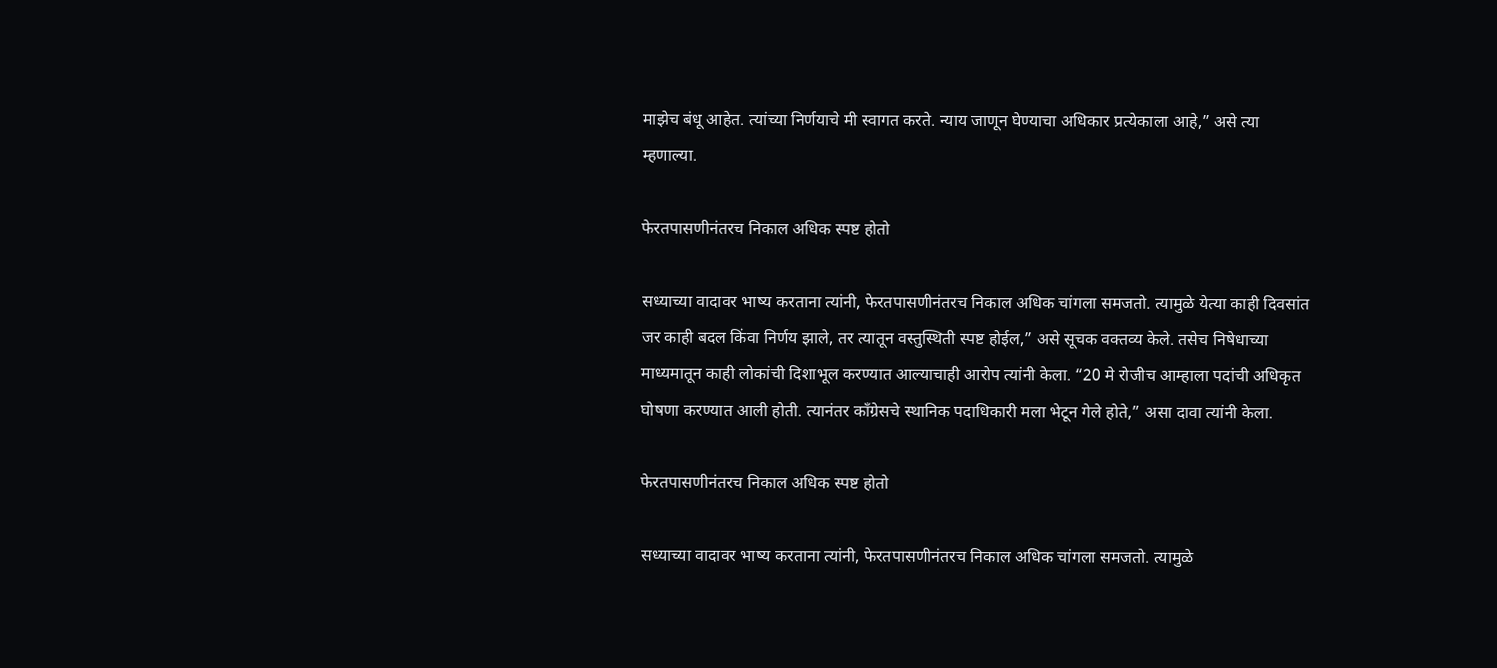माझेच बंधू आहेत. त्यांच्या निर्णयाचे मी स्वागत करते. न्याय जाणून घेण्याचा अधिकार प्रत्येकाला आहे,” असे त्या म्हणाल्या.

फेरतपासणीनंतरच निकाल अधिक स्पष्ट होतो

सध्याच्या वादावर भाष्य करताना त्यांनी, फेरतपासणीनंतरच निकाल अधिक चांगला समजतो. त्यामुळे येत्या काही दिवसांत जर काही बदल किंवा निर्णय झाले, तर त्यातून वस्तुस्थिती स्पष्ट होईल,” असे सूचक वक्तव्य केले. तसेच निषेधाच्या माध्यमातून काही लोकांची दिशाभूल करण्यात आल्याचाही आरोप त्यांनी केला. “20 मे रोजीच आम्हाला पदांची अधिकृत घोषणा करण्यात आली होती. त्यानंतर काँग्रेसचे स्थानिक पदाधिकारी मला भेटून गेले होते,” असा दावा त्यांनी केला.

फेरतपासणीनंतरच निकाल अधिक स्पष्ट होतो

सध्याच्या वादावर भाष्य करताना त्यांनी, फेरतपासणीनंतरच निकाल अधिक चांगला समजतो. त्यामुळे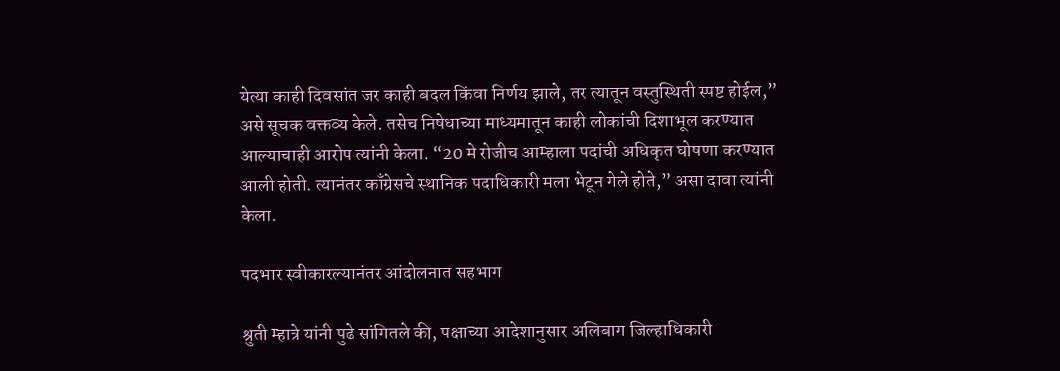येत्या काही दिवसांत जर काही बदल किंवा निर्णय झाले, तर त्यातून वस्तुस्थिती स्पष्ट होईल,” असे सूचक वक्तव्य केले. तसेच निषेधाच्या माध्यमातून काही लोकांची दिशाभूल करण्यात आल्याचाही आरोप त्यांनी केला. “20 मे रोजीच आम्हाला पदांची अधिकृत घोषणा करण्यात आली होती. त्यानंतर काँग्रेसचे स्थानिक पदाधिकारी मला भेटून गेले होते,” असा दावा त्यांनी केला.

पदभार स्वीकारल्यानंतर आंदोलनात सहभाग

श्रुती म्हात्रे यांनी पुढे सांगितले की, पक्षाच्या आदेशानुसार अलिबाग जिल्हाधिकारी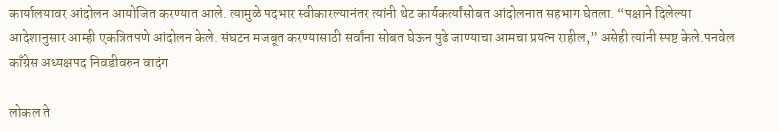कार्यालयावर आंदोलन आयोजित करण्यात आले. त्यामुळे पदभार स्वीकारल्यानंतर त्यांनी थेट कार्यकर्त्यांसोबत आंदोलनात सहभाग घेतला. “पक्षाने दिलेल्या आदेशानुसार आम्ही एकत्रितपणे आंदोलन केले. संघटन मजबूत करण्यासाठी सर्वांना सोबत घेऊन पुढे जाण्याचा आमचा प्रयत्न राहील,” असेही त्यांनी स्पष्ट केले.पनवेल काँग्रेस अध्यक्षपद निवडीवरुन वादंग

लोकल ते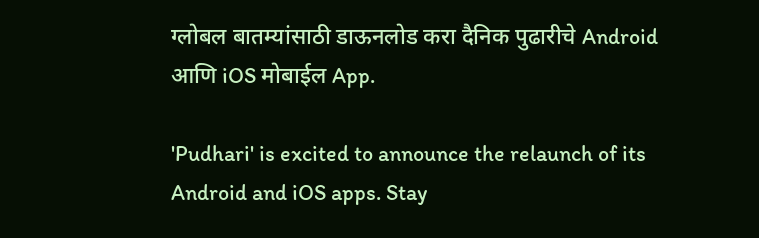ग्लोबल बातम्यांसाठी डाऊनलोड करा दैनिक पुढारीचे Android आणि iOS मोबाईल App.

'Pudhari' is excited to announce the relaunch of its Android and iOS apps. Stay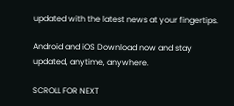updated with the latest news at your fingertips.

Android and iOS Download now and stay updated, anytime, anywhere.

SCROLL FOR NEXT